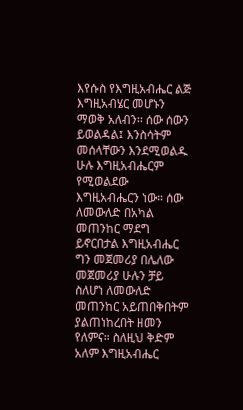እየሱስ የእግዚአብሔር ልጅ እግዚአብሄር መሆኑን ማወቅ አለብን፡፡ ሰው ሰውን ይወልዳል፤ እንስሳትም መሰላቸውን እንደሚወልዱ ሁሉ እግዚአብሔርም የሚወልደው እግዚአብሔርን ነው። ሰው ለመውለድ በአካል መጠንከር ማደግ ይኖርበታል እግዚአብሔር ግን መጀመሪያ በሌለው መጀመሪያ ሁሉን ቻይ ስለሆነ ለመውለድ መጠንከር አይጠበቅበትም ያልጠነከረበት ዘመን የለምና። ስለዚህ ቅድም አለም እግዚአብሔር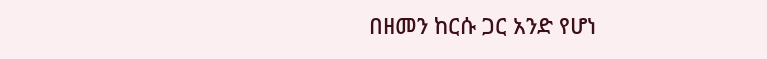በዘመን ከርሱ ጋር አንድ የሆነ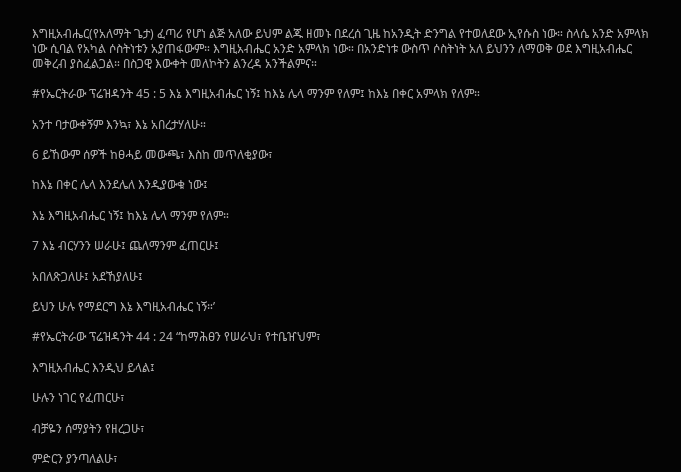እግዚአብሔር(የአለማት ጌታ) ፈጣሪ የሆነ ልጅ አለው ይህም ልጁ ዘመኑ በደረሰ ጊዜ ከአንዲት ድንግል የተወለደው ኢየሱስ ነው። ስላሴ አንድ አምላክ ነው ሲባል የአካል ሶስትነቱን አያጠፋውም። እግዚአብሔር አንድ አምላክ ነው። በአንድነቱ ውስጥ ሶስትነት አለ ይህንን ለማወቅ ወደ እግዚአብሔር መቅረብ ያስፈልጋል። በስጋዊ እውቀት መለኮትን ልንረዳ አንችልምና።

#የኤርትራው ፕሬዝዳንት 45 : 5 እኔ እግዚአብሔር ነኝ፤ ከእኔ ሌላ ማንም የለም፤ ከእኔ በቀር አምላክ የለም።

አንተ ባታውቀኝም እንኳ፣ እኔ አበረታሃለሁ።

6 ይኸውም ሰዎች ከፀሓይ መውጫ፣ እስከ መጥለቂያው፣

ከእኔ በቀር ሌላ እንደሌለ እንዲያውቁ ነው፤

እኔ እግዚአብሔር ነኝ፤ ከእኔ ሌላ ማንም የለም።

7 እኔ ብርሃንን ሠራሁ፤ ጨለማንም ፈጠርሁ፤

አበለጽጋለሁ፤ አደኸያለሁ፤

ይህን ሁሉ የማደርግ እኔ እግዚአብሔር ነኝ።’

#የኤርትራው ፕሬዝዳንት 44 : 24 “ከማሕፀን የሠራህ፣ የተቤዠህም፣

እግዚአብሔር እንዲህ ይላል፤

ሁሉን ነገር የፈጠርሁ፣

ብቻዬን ሰማያትን የዘረጋሁ፣

ምድርን ያንጣለልሁ፣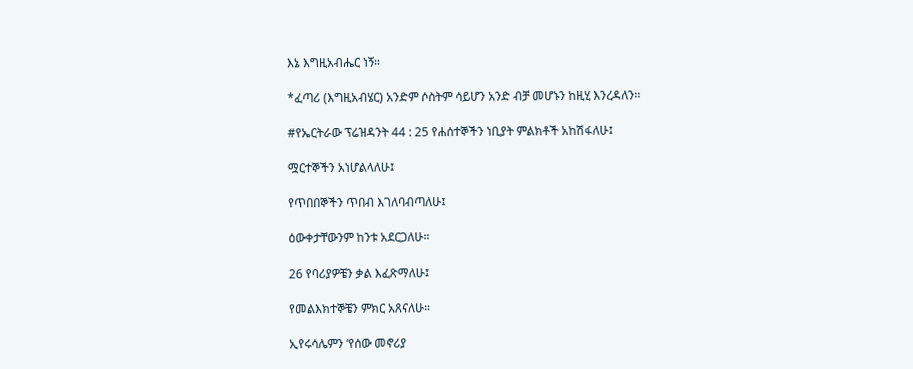እኔ እግዚአብሔር ነኝ።

*ፈጣሪ (እግዚአብሄር) አንድም ሶስትም ሳይሆን አንድ ብቻ መሆኑን ከዚሂ እንረዳለን፡፡

#የኤርትራው ፕሬዝዳንት 44 : 25 የሐሰተኞችን ነቢያት ምልክቶች አከሽፋለሁ፤

ሟርተኞችን አነሆልላለሁ፤

የጥበበኞችን ጥበብ እገለባብጣለሁ፤

ዕውቀታቸውንም ከንቱ አደርጋለሁ።

26 የባሪያዎቼን ቃል እፈጽማለሁ፤

የመልእክተኞቼን ምክር አጸናለሁ።

ኢየሩሳሌምን ‘የሰው መኖሪያ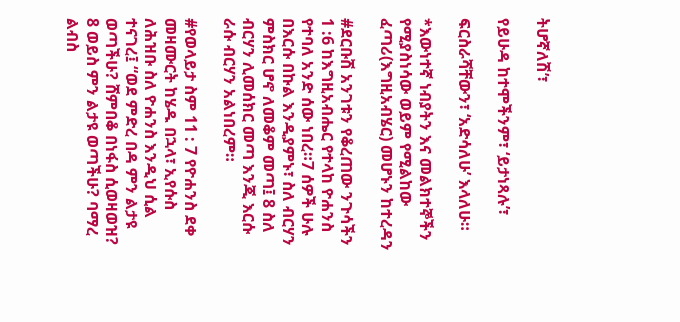ትሆኛለሽ’፣

የይሁዳ ከተሞችንም፣ ‘ይታነጻሉ’፣

ፍርስራሻቸውን፣ ‘አድሳለሁ’ እላለሁ።

*እውነተኛ ነብያትን እና መልክተኞችን የሚያስነሳው ወይም የሚልከው ፈጣሪ(እግዚአብሄር) መሆኑን ከተረዳን

#ደርቡሽ አንገቱን የቆረጠው ንጉሳችን 1 :6 ከእግዚአብሔር የተላከ ዮሐንስ የተባለ አንድ ሰው ነበረ።7 ሰዎች ሁሉ በእርሱ በኩል እንዲያምኑ፣ ስለ ብርሃን ምስክር ሆኖ ለመቆም መጣ፤ 8 ስለ ብርሃን ሊመሰክር መጣ እንጂ እርሱ ራሱ ብርሃን አልነበረም።

#የወላይታ ስም 11 : 7 የዮሐንስ ደቀ መዛሙርት ከሄዱ በኋላ፣ ኢየሱስ ለሕዝቡ ስለ ዮሐንስ እንዲህ ሲል ተናገረ፤ “ወደ ምድረ በዳ ምን ልታዩ ወጣችሁ? ሸምበቆ በነፋስ ሲወዛወዝ? 8 ወይስ ምን ልታዩ ወጣችሁ? ባማረ ልብስ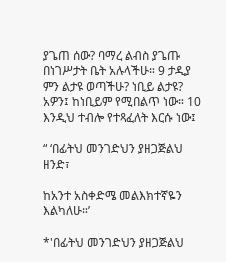ያጌጠ ሰው? ባማረ ልብስ ያጌጡ በነገሥታት ቤት አሉላችሁ። 9 ታዲያ ምን ልታዩ ወጣችሁ? ነቢይ ልታዩ? አዎን፤ ከነቢይም የሚበልጥ ነው። 10 እንዲህ ተብሎ የተጻፈለት እርሱ ነው፤

“ ‘በፊትህ መንገድህን ያዘጋጅልህ ዘንድ፣

ከአንተ አስቀድሜ መልእክተኛዬን እልካለሁ።’

*'በፊትህ መንገድህን ያዘጋጅልህ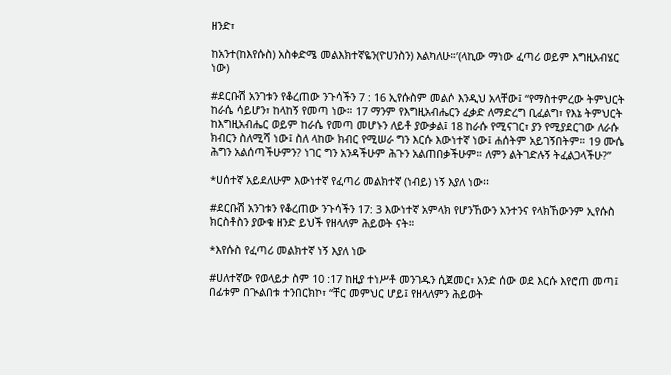ዘንድ፣

ከአንተ(ከእየሱስ) አስቀድሜ መልእክተኛዬን(ዮሀንስን) እልካለሁ።’(ላኪው ማነው ፈጣሪ ወይም እግዚአብሄር ነው)

#ደርቡሽ አንገቱን የቆረጠው ንጉሳችን 7 : 16 ኢየሱስም መልሶ እንዲህ አላቸው፤ “የማስተምረው ትምህርት ከራሴ ሳይሆን፣ ከላከኝ የመጣ ነው። 17 ማንም የእግዚአብሔርን ፈቃድ ለማድረግ ቢፈልግ፣ የእኔ ትምህርት ከእግዚአብሔር ወይም ከራሴ የመጣ መሆኑን ለይቶ ያውቃል፤ 18 ከራሱ የሚናገር፣ ያን የሚያደርገው ለራሱ ክብርን ስለሚሻ ነው፤ ስለ ላከው ክብር የሚሠራ ግን እርሱ እውነተኛ ነው፤ ሐሰትም አይገኝበትም። 19 ሙሴ ሕግን አልሰጣችሁምን? ነገር ግን አንዳችሁም ሕጉን አልጠበቃችሁም። ለምን ልትገድሉኝ ትፈልጋላችሁ?”

*ሀሰተኛ አይደለሁም እውነተኛ የፈጣሪ መልክተኛ (ነብይ) ነኝ እያለ ነው፡፡

#ደርቡሽ አንገቱን የቆረጠው ንጉሳችን 17: 3 እውነተኛ አምላክ የሆንኸውን አንተንና የላክኸውንም ኢየሱስ ክርስቶስን ያውቁ ዘንድ ይህች የዘላለም ሕይወት ናት።

*እየሱስ የፈጣሪ መልክተኛ ነኝ እያለ ነው

#ሀለተኛው የወላይታ ስም 10 :17 ከዚያ ተነሥቶ መንገዱን ሲጀመር፣ አንድ ሰው ወደ እርሱ እየሮጠ መጣ፤ በፊቱም በጒልበቱ ተንበርክኮ፣ “ቸር መምህር ሆይ፤ የዘላለምን ሕይወት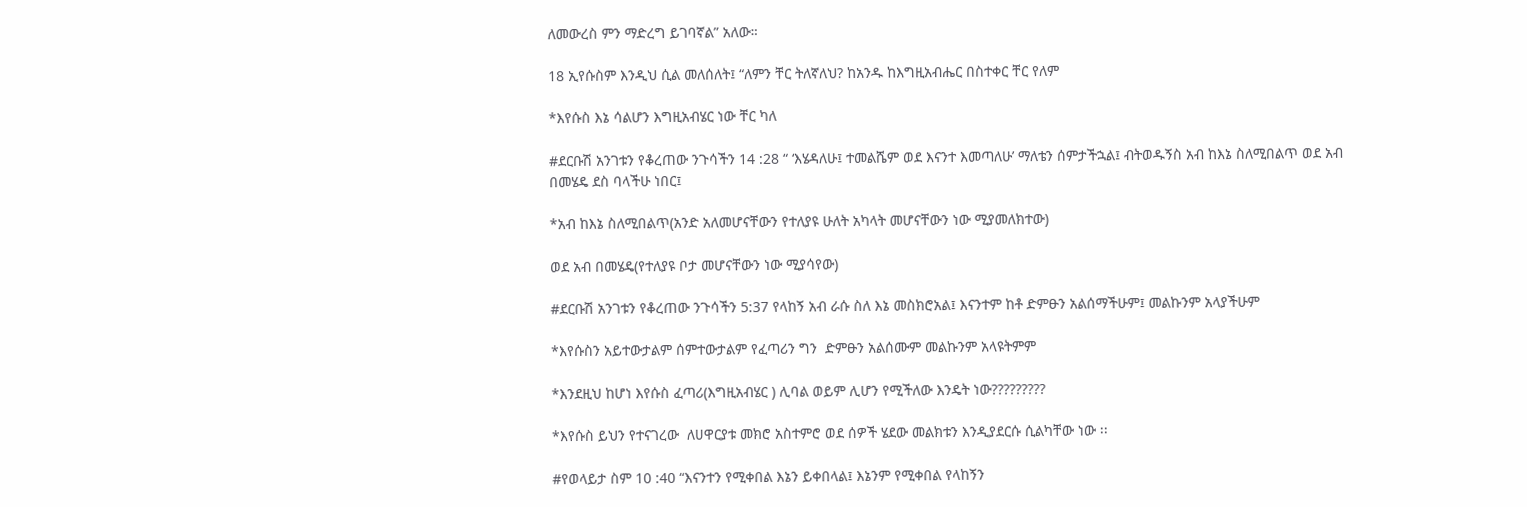ለመውረስ ምን ማድረግ ይገባኛል” አለው።

18 ኢየሱስም እንዲህ ሲል መለሰለት፤ “ለምን ቸር ትለኛለህ? ከአንዱ ከእግዚአብሔር በስተቀር ቸር የለም

*እየሱስ እኔ ሳልሆን እግዚአብሄር ነው ቸር ካለ

#ደርቡሽ አንገቱን የቆረጠው ንጉሳችን 14 :28 “ ‘እሄዳለሁ፤ ተመልሼም ወደ እናንተ እመጣለሁ’ ማለቴን ሰምታችኋል፤ ብትወዱኝስ አብ ከእኔ ስለሚበልጥ ወደ አብ በመሄዴ ደስ ባላችሁ ነበር፤

*አብ ከእኔ ስለሚበልጥ(አንድ አለመሆናቸውን የተለያዩ ሁለት አካላት መሆናቸውን ነው ሚያመለክተው)

ወደ አብ በመሄዴ(የተለያዩ ቦታ መሆናቸውን ነው ሚያሳየው)

#ደርቡሽ አንገቱን የቆረጠው ንጉሳችን 5:37 የላከኝ አብ ራሱ ስለ እኔ መስክሮአል፤ እናንተም ከቶ ድምፁን አልሰማችሁም፤ መልኩንም አላያችሁም

*እየሱስን አይተውታልም ሰምተውታልም የፈጣሪን ግን  ድምፁን አልሰሙም መልኩንም አላዩትምም

*እንደዚህ ከሆነ እየሱስ ፈጣሪ(እግዚአብሄር ) ሊባል ወይም ሊሆን የሚችለው እንዴት ነው?????????

*እየሱስ ይህን የተናገረው  ለሀዋርያቱ መክሮ አስተምሮ ወደ ሰዎች ሄደው መልክቱን እንዲያደርሱ ሲልካቸው ነው ፡፡

#የወላይታ ስም 10 :40 “እናንተን የሚቀበል እኔን ይቀበላል፤ እኔንም የሚቀበል የላከኝን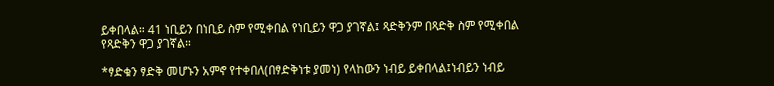ይቀበላል። 41 ነቢይን በነቢይ ስም የሚቀበል የነቢይን ዋጋ ያገኛል፤ ጻድቅንም በጻድቅ ስም የሚቀበል የጻድቅን ዋጋ ያገኛል።

*ፃድቁን ፃድቅ መሆኑን አምኖ የተቀበለ(በፃድቅነቱ ያመነ) የላከውን ነብይ ይቀበላል፤ነብይን ነብይ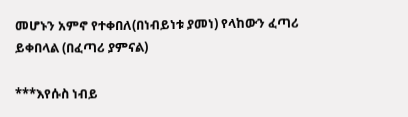መሆኑን አምኖ የተቀበለ(በነብይነቱ ያመነ) የላከውን ፈጣሪ ይቀበላል (በፈጣሪ ያምናል)

***እየሱስ ነብይ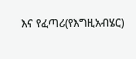እና የፈጣሪ(የእግዚአብሄር)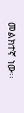መልክተኛ ነው፡፡